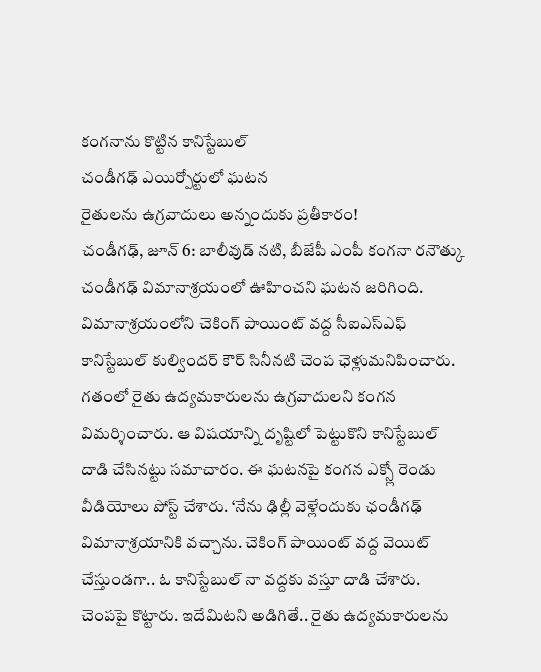కంగనాను కొట్టిన కానిస్టేబుల్
చండీగఢ్ ఎయిర్పోర్టులో ఘటన
రైతులను ఉగ్రవాదులు అన్నందుకు ప్రతీకారం!
చండీగఢ్, జూన్ 6: బాలీవుడ్ నటి, బీజేపీ ఎంపీ కంగనా రనౌత్కు చండీగఢ్ విమానాశ్రయంలో ఊహించని ఘటన జరిగింది. విమానాశ్రయంలోని చెకింగ్ పాయింట్ వద్ద సీఐఎస్ఎఫ్ కానిస్టేబుల్ కుల్విందర్ కౌర్ సినీనటి చెంప ఛెళ్లుమనిపించారు. గతంలో రైతు ఉద్యమకారులను ఉగ్రవాదులని కంగన విమర్శించారు. ఆ విషయాన్ని దృష్టిలో పెట్టుకొని కానిస్టేబుల్ దాడి చేసినట్టు సమాచారం. ఈ ఘటనపై కంగన ఎక్స్లో రెండు వీడియోలు పోస్ట్ చేశారు. ‘నేను ఢిల్లీ వెళ్లేందుకు ఛండీగఢ్ విమానాశ్రయానికి వచ్చాను. చెకింగ్ పాయింట్ వద్ద వెయిట్ చేస్తుండగా.. ఓ కానిస్టేబుల్ నా వద్దకు వస్తూ దాడి చేశారు. చెంపపై కొట్టారు. ఇదేమిటని అడిగితే.. రైతు ఉద్యమకారులను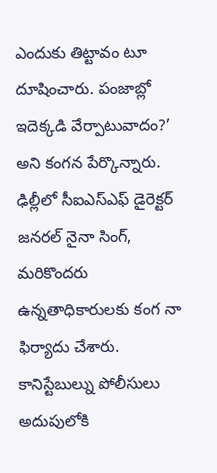ఎందుకు తిట్టావం టూ దూషించారు. పంజాబ్లో ఇదెక్కడి వేర్పాటువాదం?’ అని కంగన పేర్కొన్నారు. ఢిల్లీలో సీఐఎస్ఎఫ్ డైరెక్టర్ జనరల్ నైనా సింగ్, మరికొందరు ఉన్నతాధికారులకు కంగ నా ఫిర్యాదు చేశారు. కానిస్టేబుల్ను పోలీసులు అదుపులోకి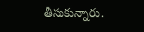తీసుకున్నారు.